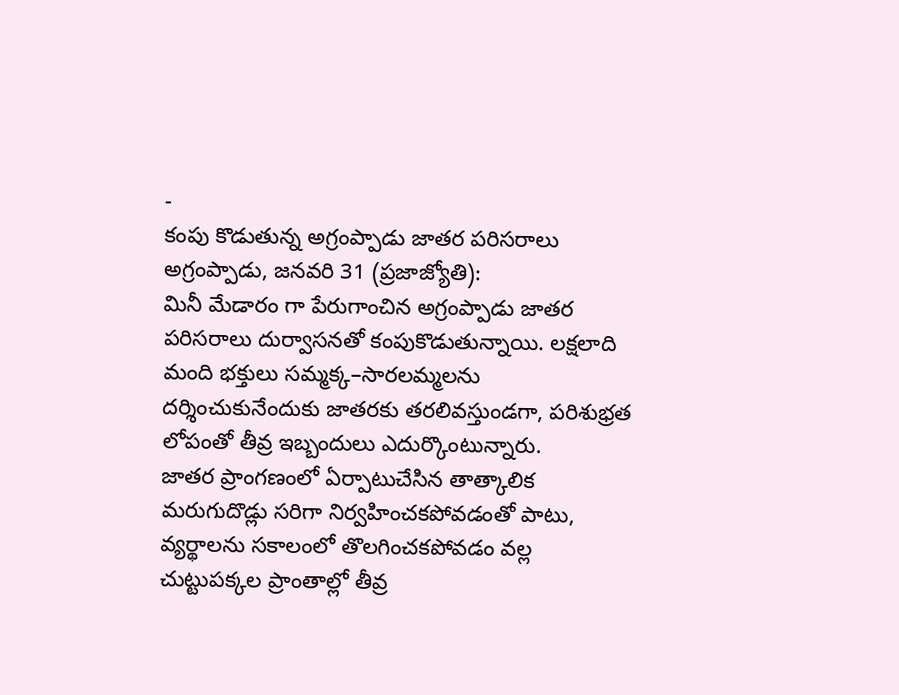-
కంపు కొడుతున్న అగ్రంప్పాడు జాతర పరిసరాలు
అగ్రంప్పాడు, జనవరి 31 (ప్రజాజ్యోతి):
మినీ మేడారం గా పేరుగాంచిన అగ్రంప్పాడు జాతర పరిసరాలు దుర్వాసనతో కంపుకొడుతున్నాయి. లక్షలాది మంది భక్తులు సమ్మక్క–సారలమ్మలను దర్శించుకునేందుకు జాతరకు తరలివస్తుండగా, పరిశుభ్రత లోపంతో తీవ్ర ఇబ్బందులు ఎదుర్కొంటున్నారు.
జాతర ప్రాంగణంలో ఏర్పాటుచేసిన తాత్కాలిక మరుగుదొడ్లు సరిగా నిర్వహించకపోవడంతో పాటు, వ్యర్థాలను సకాలంలో తొలగించకపోవడం వల్ల చుట్టుపక్కల ప్రాంతాల్లో తీవ్ర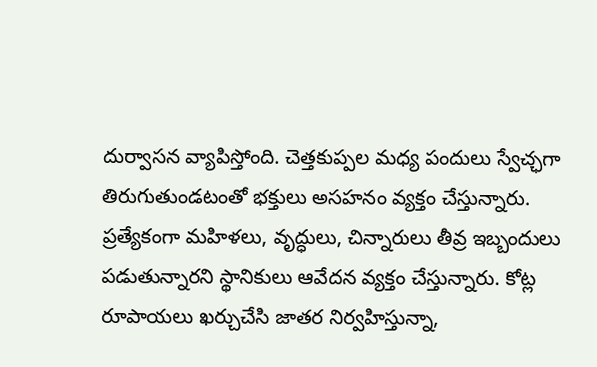దుర్వాసన వ్యాపిస్తోంది. చెత్తకుప్పల మధ్య పందులు స్వేచ్ఛగా తిరుగుతుండటంతో భక్తులు అసహనం వ్యక్తం చేస్తున్నారు.
ప్రత్యేకంగా మహిళలు, వృద్ధులు, చిన్నారులు తీవ్ర ఇబ్బందులు పడుతున్నారని స్థానికులు ఆవేదన వ్యక్తం చేస్తున్నారు. కోట్ల రూపాయలు ఖర్చుచేసి జాతర నిర్వహిస్తున్నా,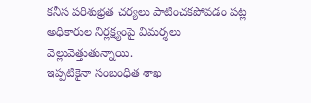కనీస పరిశుభ్రత చర్యలు పాటించకపోవడం పట్ల అధికారుల నిర్లక్ష్యంపై విమర్శలు వెల్లువెత్తుతున్నాయి.
ఇప్పటికైనా సంబంధిత శాఖ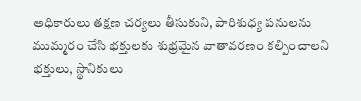అధికారులు తక్షణ చర్యలు తీసుకుని, పారిశుధ్య పనులను ముమ్మరం చేసి భక్తులకు శుభ్రమైన వాతావరణం కల్పించాలని భక్తులు, స్థానికులు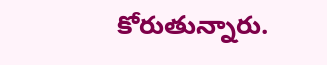కోరుతున్నారు.